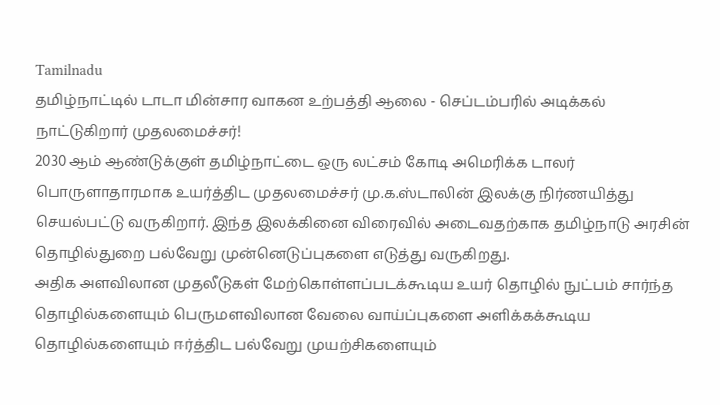Tamilnadu
தமிழ்நாட்டில் டாடா மின்சார வாகன உற்பத்தி ஆலை - செப்டம்பரில் அடிக்கல் நாட்டுகிறார் முதலமைச்சர்!
2030 ஆம் ஆண்டுக்குள் தமிழ்நாட்டை ஒரு லட்சம் கோடி அமெரிக்க டாலர் பொருளாதாரமாக உயர்த்திட முதலமைச்சர் மு.க.ஸ்டாலின் இலக்கு நிர்ணயித்து செயல்பட்டு வருகிறார். இந்த இலக்கினை விரைவில் அடைவதற்காக தமிழ்நாடு அரசின் தொழில்துறை பல்வேறு முன்னெடுப்புகளை எடுத்து வருகிறது.
அதிக அளவிலான முதலீடுகள் மேற்கொள்ளப்படக்கூடிய உயர் தொழில் நுட்பம் சார்ந்த தொழில்களையும் பெருமளவிலான வேலை வாய்ப்புகளை அளிக்கக்கூடிய தொழில்களையும் ஈர்த்திட பல்வேறு முயற்சிகளையும்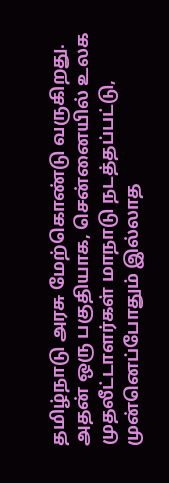தமிழ்நாடு அரசு மேற்கொண்டு வருகிறது.
அதன் ஒரு பகுதியாக, சென்னையில் உலக முதலீட்டாளர்கள் மாநாடு நடத்தப்பட்டு, முன்னெப்போதும் இல்லாத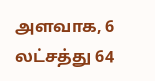அளவாக, 6 லட்சத்து 64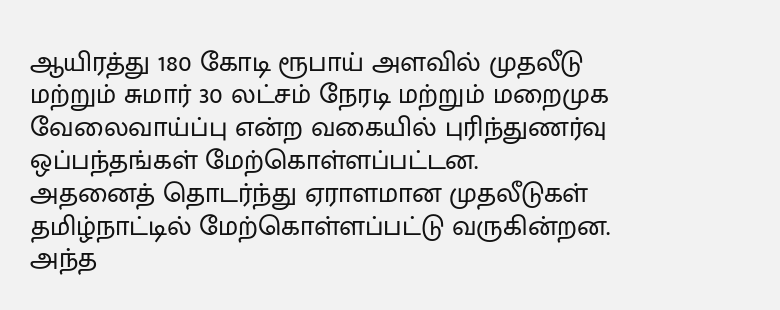ஆயிரத்து 180 கோடி ரூபாய் அளவில் முதலீடு மற்றும் சுமார் 30 லட்சம் நேரடி மற்றும் மறைமுக வேலைவாய்ப்பு என்ற வகையில் புரிந்துணர்வு ஒப்பந்தங்கள் மேற்கொள்ளப்பட்டன.
அதனைத் தொடர்ந்து ஏராளமான முதலீடுகள் தமிழ்நாட்டில் மேற்கொள்ளப்பட்டு வருகின்றன. அந்த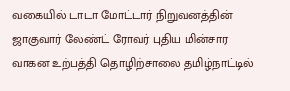வகையில் டாடா மோட்டார் நிறுவனத்தின் ஜாகுவார் லேண்ட் ரோவர் புதிய மின்சார வாகன உற்பத்தி தொழிற்சாலை தமிழ்நாட்டில்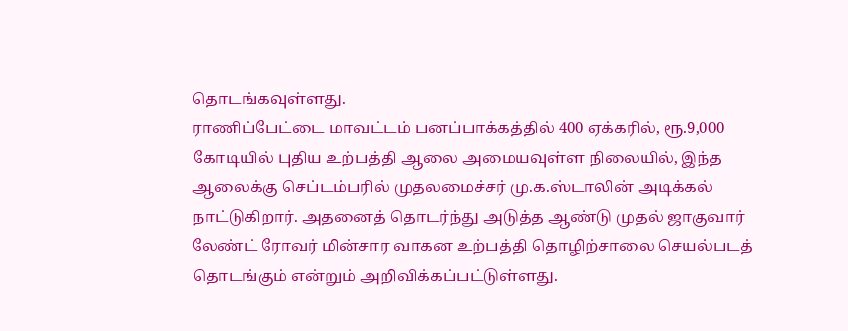தொடங்கவுள்ளது.
ராணிப்பேட்டை மாவட்டம் பனப்பாக்கத்தில் 400 ஏக்கரில், ரூ.9,000 கோடியில் புதிய உற்பத்தி ஆலை அமையவுள்ள நிலையில், இந்த ஆலைக்கு செப்டம்பரில் முதலமைச்சர் மு.க.ஸ்டாலின் அடிக்கல் நாட்டுகிறார். அதனைத் தொடர்ந்து அடுத்த ஆண்டு முதல் ஜாகுவார் லேண்ட் ரோவர் மின்சார வாகன உற்பத்தி தொழிற்சாலை செயல்படத் தொடங்கும் என்றும் அறிவிக்கப்பட்டுள்ளது.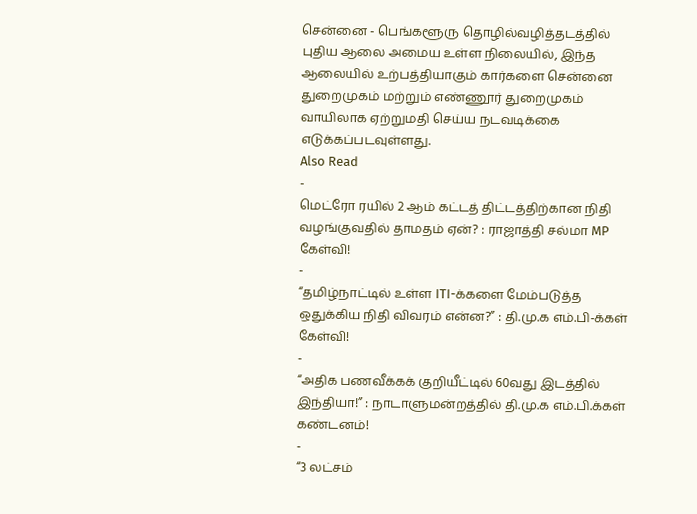சென்னை - பெங்களூரு தொழில்வழித்தடத்தில் புதிய ஆலை அமைய உள்ள நிலையில், இந்த ஆலையில் உற்பத்தியாகும் கார்களை சென்னை துறைமுகம் மற்றும் எண்ணூர் துறைமுகம் வாயிலாக ஏற்றுமதி செய்ய நடவடிக்கை எடுக்கப்படவுள்ளது.
Also Read
-
மெட்ரோ ரயில் 2 ஆம் கட்டத் திட்டத்திற்கான நிதி வழங்குவதில் தாமதம் ஏன்? : ராஜாத்தி சல்மா MP கேள்வி!
-
“தமிழ்நாட்டில் உள்ள ITI-க்களை மேம்படுத்த ஒதுக்கிய நிதி விவரம் என்ன?” : தி.மு.க எம்.பி-க்கள் கேள்வி!
-
“அதிக பணவீக்கக் குறியீட்டில் 60வது இடத்தில் இந்தியா!” : நாடாளுமன்றத்தில் தி.மு.க எம்.பி.க்கள் கண்டனம்!
-
“3 லட்சம்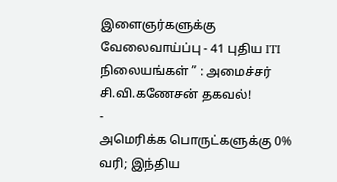இளைஞர்களுக்கு வேலைவாய்ப்பு - 41 புதிய ITI நிலையங்கள் ” : அமைச்சர் சி.வி.கணேசன் தகவல்!
-
அமெரிக்க பொருட்களுக்கு 0% வரி; இந்திய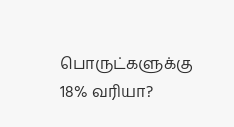பொருட்களுக்கு 18% வரியா?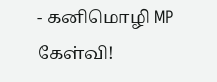- கனிமொழி MP கேள்வி!